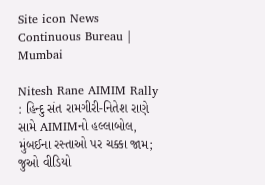Site icon News Continuous Bureau | Mumbai

Nitesh Rane AIMIM Rally : હિન્દુ સંત રામગીરી-નિતેશ રાણે સામે AIMIMનો હલ્લાબોલ, મુંબઈના રસ્તાઓ પર ચક્કા જામ; જુઓ વીડિયો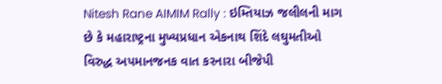Nitesh Rane AIMIM Rally : ઇમ્તિયાઝ જલીલની માગ છે કે મહારાષ્ટ્રના મુખ્યપ્રધાન એકનાથ શિંદે લઘુમતીઓ વિરુદ્ધ અપમાનજનક વાત કરનારા બીજેપી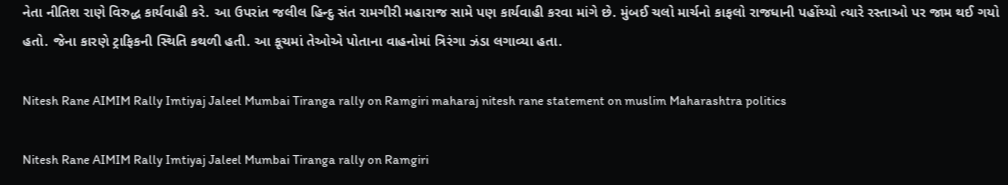નેતા નીતિશ રાણે વિરુદ્ધ કાર્યવાહી કરે. આ ઉપરાંત જલીલ હિન્દુ સંત રામગીરી મહારાજ સામે પણ કાર્યવાહી કરવા માંગે છે. મુંબઈ ચલો માર્ચનો કાફલો રાજધાની પહોંચ્યો ત્યારે રસ્તાઓ પર જામ થઈ ગયો હતો. જેના કારણે ટ્રાફિકની સ્થિતિ કથળી હતી. આ કૂચમાં તેઓએ પોતાના વાહનોમાં ત્રિરંગા ઝંડા લગાવ્યા હતા.

Nitesh Rane AIMIM Rally Imtiyaj Jaleel Mumbai Tiranga rally on Ramgiri maharaj nitesh rane statement on muslim Maharashtra politics

Nitesh Rane AIMIM Rally Imtiyaj Jaleel Mumbai Tiranga rally on Ramgiri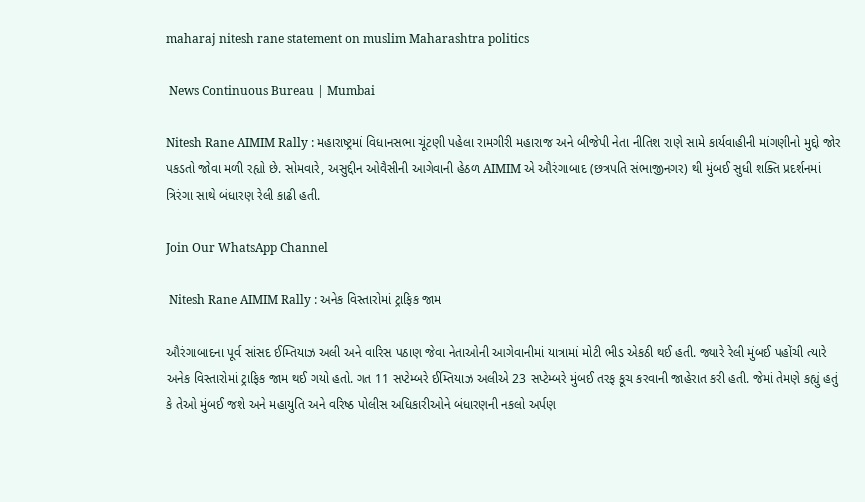maharaj nitesh rane statement on muslim Maharashtra politics

 News Continuous Bureau | Mumbai

Nitesh Rane AIMIM Rally : મહારાષ્ટ્રમાં વિધાનસભા ચૂંટણી પહેલા રામગીરી મહારાજ અને બીજેપી નેતા નીતિશ રાણે સામે કાર્યવાહીની માંગણીનો મુદ્દો જોર પકડતો જોવા મળી રહ્યો છે. સોમવારે, અસુદ્દીન ઓવૈસીની આગેવાની હેઠળ AIMIM એ ઔરંગાબાદ (છત્રપતિ સંભાજીનગર) થી મુંબઈ સુધી શક્તિ પ્રદર્શનમાં ત્રિરંગા સાથે બંધારણ રેલી કાઢી હતી.

Join Our WhatsApp Channel

 Nitesh Rane AIMIM Rally : અનેક વિસ્તારોમાં ટ્રાફિક જામ

ઔરંગાબાદના પૂર્વ સાંસદ ઈમ્તિયાઝ અલી અને વારિસ પઠાણ જેવા નેતાઓની આગેવાનીમાં યાત્રામાં મોટી ભીડ એકઠી થઈ હતી. જ્યારે રેલી મુંબઈ પહોંચી ત્યારે અનેક વિસ્તારોમાં ટ્રાફિક જામ થઈ ગયો હતો. ગત 11 સપ્ટેમ્બરે ઈમ્તિયાઝ અલીએ 23 સપ્ટેમ્બરે મુંબઈ તરફ કૂચ કરવાની જાહેરાત કરી હતી. જેમાં તેમણે કહ્યું હતું કે તેઓ મુંબઈ જશે અને મહાયુતિ અને વરિષ્ઠ પોલીસ અધિકારીઓને બંધારણની નકલો અર્પણ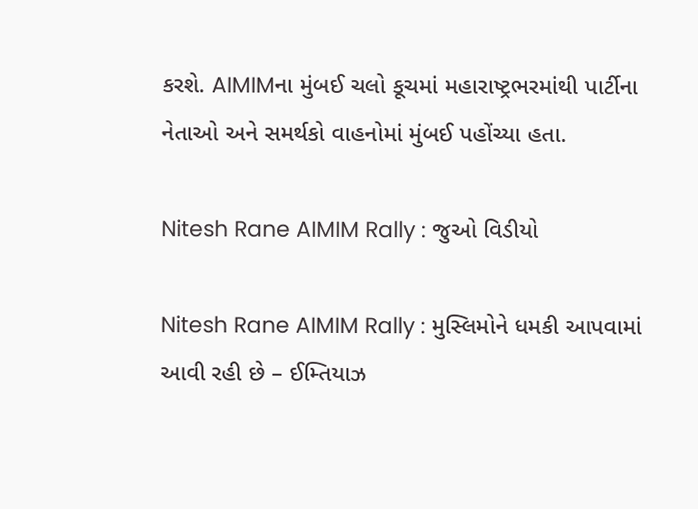કરશે. AIMIMના મુંબઈ ચલો કૂચમાં મહારાષ્ટ્રભરમાંથી પાર્ટીના નેતાઓ અને સમર્થકો વાહનોમાં મુંબઈ પહોંચ્યા હતા.

Nitesh Rane AIMIM Rally : જુઓ વિડીયો

Nitesh Rane AIMIM Rally : મુસ્લિમોને ધમકી આપવામાં આવી રહી છે – ઈમ્તિયાઝ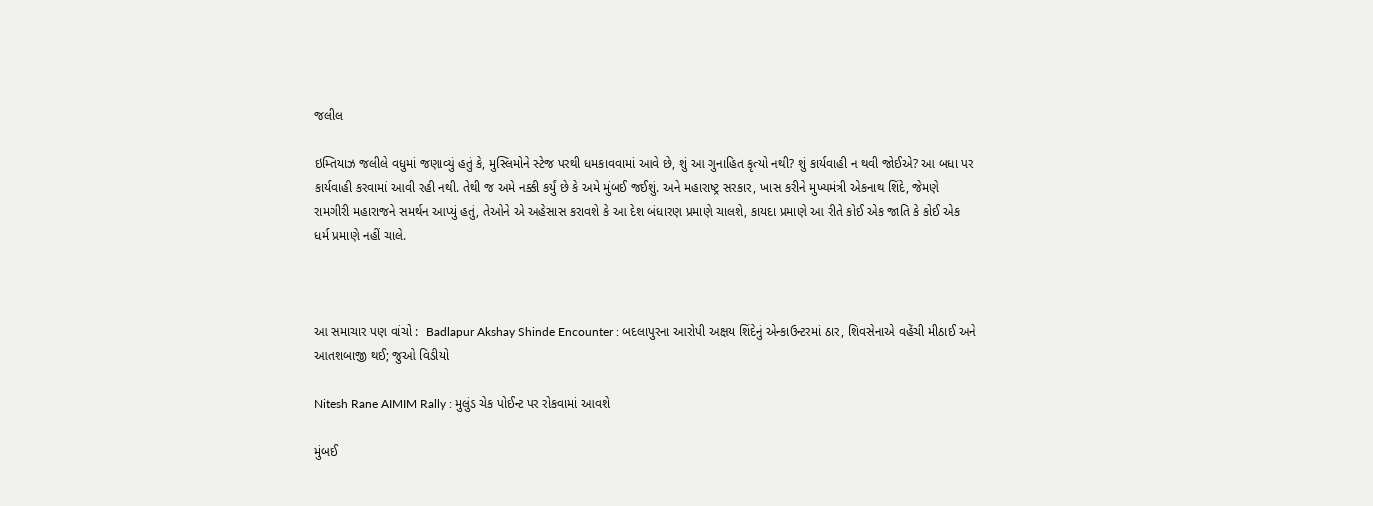જલીલ

ઇમ્તિયાઝ જલીલે વધુમાં જણાવ્યું હતું કે, મુસ્લિમોને સ્ટેજ પરથી ધમકાવવામાં આવે છે, શું આ ગુનાહિત કૃત્યો નથી? શું કાર્યવાહી ન થવી જોઈએ? આ બધા પર કાર્યવાહી કરવામાં આવી રહી નથી. તેથી જ અમે નક્કી કર્યું છે કે અમે મુંબઈ જઈશું. અને મહારાષ્ટ્ર સરકાર, ખાસ કરીને મુખ્યમંત્રી એકનાથ શિંદે, જેમણે રામગીરી મહારાજને સમર્થન આપ્યું હતું, તેઓને એ અહેસાસ કરાવશે કે આ દેશ બંધારણ પ્રમાણે ચાલશે, કાયદા પ્રમાણે આ રીતે કોઈ એક જાતિ કે કોઈ એક ધર્મ પ્રમાણે નહીં ચાલે.



આ સમાચાર પણ વાંચો :  Badlapur Akshay Shinde Encounter : બદલાપુરના આરોપી અક્ષય શિંદેનું એન્કાઉન્ટરમાં ઠાર, શિવસેનાએ વહેંચી મીઠાઈ અને આતશબાજી થઈ; જુઓ વિડીયો

Nitesh Rane AIMIM Rally : મુલુંડ ચેક પોઈન્ટ પર રોકવામાં આવશે

મુંબઈ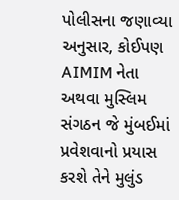પોલીસના જણાવ્યા અનુસાર, કોઈપણ AIMIM નેતા અથવા મુસ્લિમ સંગઠન જે મુંબઈમાં પ્રવેશવાનો પ્રયાસ કરશે તેને મુલુંડ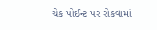ચેક પોઈન્ટ પર રોકવામાં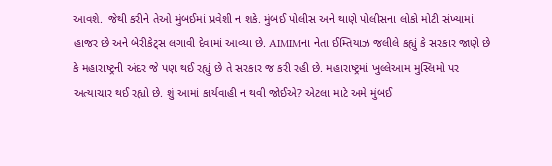આવશે. જેથી કરીને તેઓ મુંબઈમાં પ્રવેશી ન શકે. મુંબઈ પોલીસ અને થાણે પોલીસના લોકો મોટી સંખ્યામાં હાજર છે અને બેરીકેટ્સ લગાવી દેવામાં આવ્યા છે. AIMIMના નેતા ઈમ્તિયાઝ જલીલે કહ્યું કે સરકાર જાણે છે કે મહારાષ્ટ્રની અંદર જે પણ થઈ રહ્યું છે તે સરકાર જ કરી રહી છે. મહારાષ્ટ્રમાં ખુલ્લેઆમ મુસ્લિમો પર અત્યાચાર થઈ રહ્યો છે. શું આમાં કાર્યવાહી ન થવી જોઈએ? એટલા માટે અમે મુંબઈ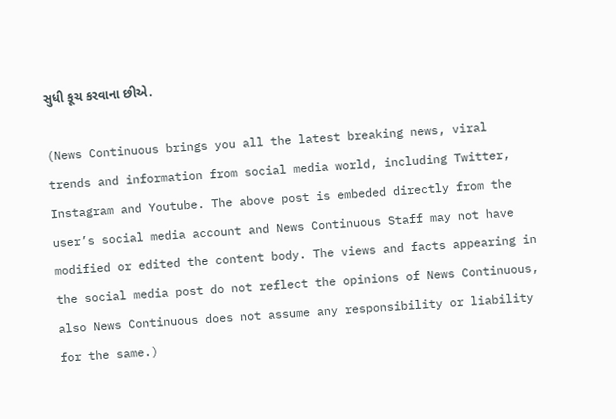સુધી કૂચ કરવાના છીએ.

(News Continuous brings you all the latest breaking news, viral trends and information from social media world, including Twitter, Instagram and Youtube. The above post is embeded directly from the user’s social media account and News Continuous Staff may not have modified or edited the content body. The views and facts appearing in the social media post do not reflect the opinions of News Continuous, also News Continuous does not assume any responsibility or liability for the same.)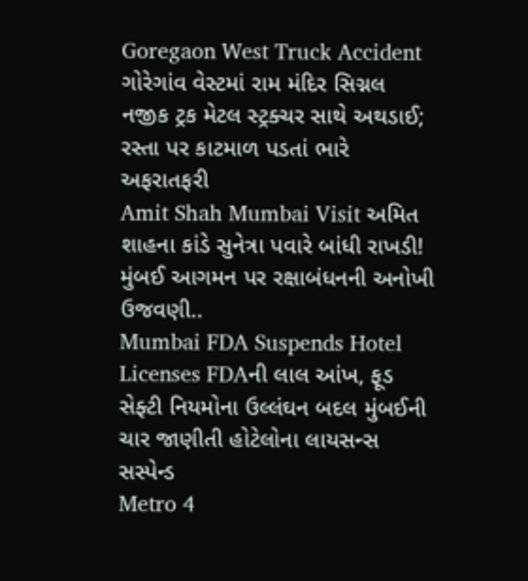Goregaon West Truck Accident ગોરેગાંવ વેસ્ટમાં રામ મંદિર સિગ્નલ નજીક ટ્રક મેટલ સ્ટ્રક્ચર સાથે અથડાઈ; રસ્તા પર કાટમાળ પડતાં ભારે અફરાતફરી
Amit Shah Mumbai Visit અમિત શાહના કાંડે સુનેત્રા પવારે બાંધી રાખડી! મુંબઈ આગમન પર રક્ષાબંધનની અનોખી ઉજવણી..
Mumbai FDA Suspends Hotel Licenses FDAની લાલ આંખ, ફૂડ સેફ્ટી નિયમોના ઉલ્લંઘન બદલ મુંબઈની ચાર જાણીતી હોટેલોના લાયસન્સ સસ્પેન્ડ
Metro 4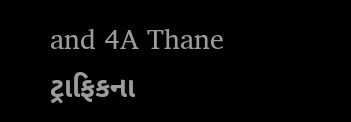and 4A Thane ટ્રાફિકના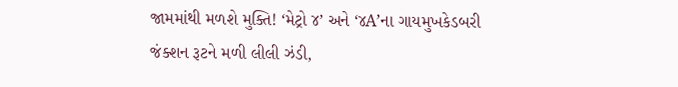જામમાંથી મળશે મુક્તિ! ‘મેટ્રો ૪’ અને ‘૪A’ના ગાયમુખકેડબરી જંક્શન રૂટને મળી લીલી ઝંડી,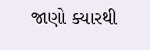જાણો ક્યારથી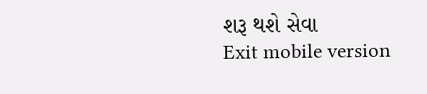શરૂ થશે સેવા
Exit mobile version